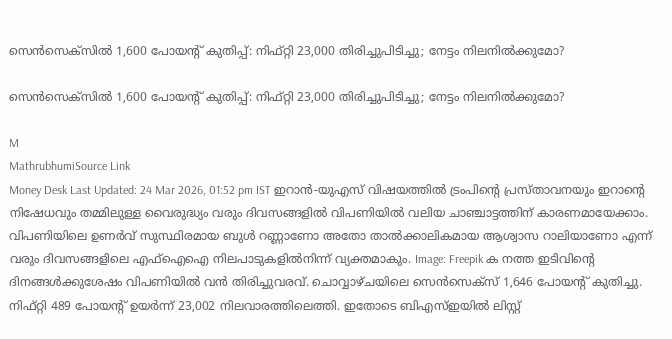സെൻസെക്‌സിൽ 1,600 പോയന്റ് കുതിപ്പ്: നിഫ്റ്റി 23,000 തിരിച്ചുപിടിച്ചു; നേട്ടം നിലനിൽക്കുമോ?

സെൻസെക്‌സിൽ 1,600 പോയന്റ് കുതിപ്പ്: നിഫ്റ്റി 23,000 തിരിച്ചുപിടിച്ചു; നേട്ടം നിലനിൽക്കുമോ?

M
MathrubhumiSource Link
Money Desk Last Updated: 24 Mar 2026, 01:52 pm IST ഇറാന്‍-യുഎസ് വിഷയത്തില്‍ ട്രംപിന്റെ പ്രസ്താവനയും ഇറാന്റെ നിഷേധവും തമ്മിലുള്ള വൈരുദ്ധ്യം വരും ദിവസങ്ങളില്‍ വിപണിയില്‍ വലിയ ചാഞ്ചാട്ടത്തിന് കാരണമായേക്കാം. വിപണിയിലെ ഉണര്‍വ് സുസ്ഥിരമായ ബുള്‍ റണ്ണാണോ അതോ താല്‍ക്കാലികമായ ആശ്വാസ റാലിയാണോ എന്ന് വരും ദിവസങ്ങളിലെ എഫ്‌ഐഐ നിലപാടുകളില്‍നിന്ന് വ്യക്തമാകും. Image: Freepik ക നത്ത ഇടിവിന്റെ ദിനങ്ങൾക്കുശേഷം വിപണിയിൽ വൻ തിരിച്ചുവരവ്. ചൊവ്വാഴ്ചയിലെ സെൻസെക്‌സ് 1,646 പോയന്റ് കുതിച്ചു. നിഫ്റ്റി 489 പോയന്റ് ഉയർന്ന് 23,002 നിലവാരത്തിലെത്തി. ഇതോടെ ബിഎസ്ഇയിൽ ലിസ്റ്റ്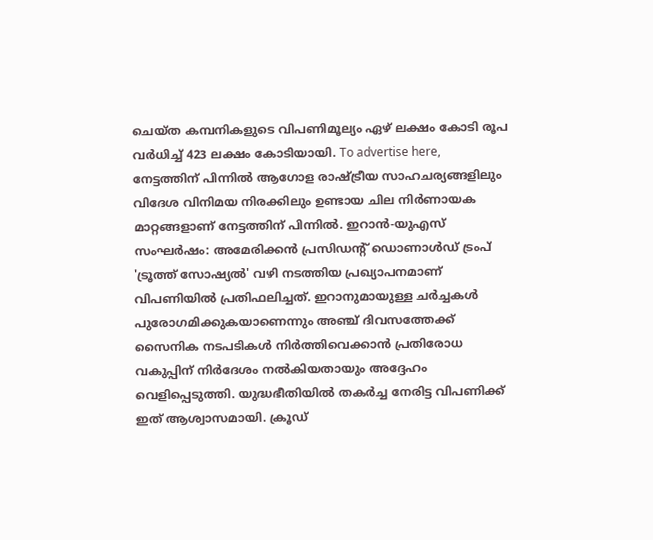ചെയ്ത കമ്പനികളുടെ വിപണിമൂല്യം ഏഴ് ലക്ഷം കോടി രൂപ വർധിച്ച് 423 ലക്ഷം കോടിയായി. To advertise here, നേട്ടത്തിന് പിന്നിൽ ആഗോള രാഷ്ട്രീയ സാഹചര്യങ്ങളിലും വിദേശ വിനിമയ നിരക്കിലും ഉണ്ടായ ചില നിർണായക മാറ്റങ്ങളാണ് നേട്ടത്തിന് പിന്നിൽ. ഇറാൻ-യുഎസ് സംഘർഷം: അമേരിക്കൻ പ്രസിഡന്റ് ഡൊണാൾഡ് ട്രംപ് 'ട്രൂത്ത് സോഷ്യൽ' വഴി നടത്തിയ പ്രഖ്യാപനമാണ് വിപണിയിൽ പ്രതിഫലിച്ചത്. ഇറാനുമായുള്ള ചർച്ചകൾ പുരോഗമിക്കുകയാണെന്നും അഞ്ച് ദിവസത്തേക്ക് സൈനിക നടപടികൾ നിർത്തിവെക്കാൻ പ്രതിരോധ വകുപ്പിന് നിർദേശം നൽകിയതായും അദ്ദേഹം വെളിപ്പെടുത്തി. യുദ്ധഭീതിയിൽ തകർച്ച നേരിട്ട വിപണിക്ക് ഇത് ആശ്വാസമായി. ക്രൂഡ്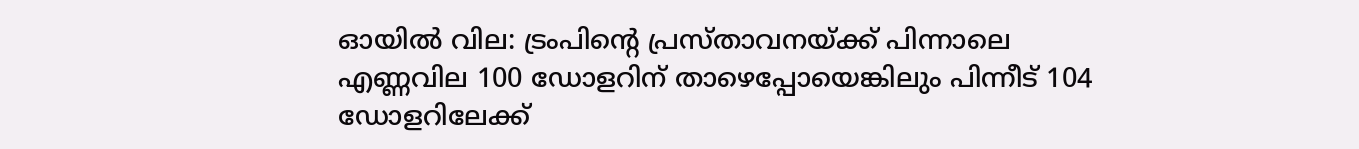ഓയിൽ വില: ട്രംപിന്റെ പ്രസ്താവനയ്ക്ക് പിന്നാലെ എണ്ണവില 100 ഡോളറിന് താഴെപ്പോയെങ്കിലും പിന്നീട് 104 ഡോളറിലേക്ക്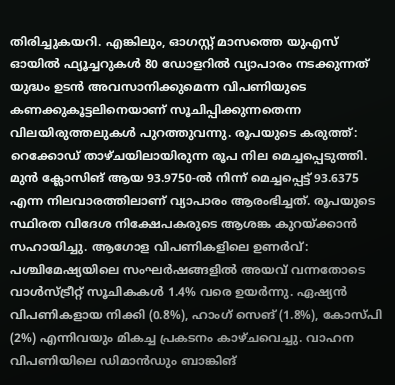തിരിച്ചുകയറി. എങ്കിലും, ഓഗസ്റ്റ് മാസത്തെ യുഎസ് ഓയിൽ ഫ്യൂച്ചറുകൾ 80 ഡോളറിൽ വ്യാപാരം നടക്കുന്നത് യുദ്ധം ഉടൻ അവസാനിക്കുമെന്ന വിപണിയുടെ കണക്കുകൂട്ടലിനെയാണ് സൂചിപ്പിക്കുന്നതെന്ന വിലയിരുത്തലുകൾ പുറത്തുവന്നു. രൂപയുടെ കരുത്ത്: റെക്കോഡ് താഴ്ചയിലായിരുന്ന രൂപ നില മെച്ചപ്പെടുത്തി. മുൻ ക്ലോസിങ് ആയ 93.9750-ൽ നിന്ന് മെച്ചപ്പെട്ട് 93.6375 എന്ന നിലവാരത്തിലാണ് വ്യാപാരം ആരംഭിച്ചത്. രൂപയുടെ സ്ഥിരത വിദേശ നിക്ഷേപകരുടെ ആശങ്ക കുറയ്ക്കാൻ സഹായിച്ചു. ആഗോള വിപണികളിലെ ഉണർവ്: പശ്ചിമേഷ്യയിലെ സംഘർഷങ്ങളിൽ അയവ് വന്നതോടെ വാൾസ്ട്രീറ്റ് സൂചികകൾ 1.4% വരെ ഉയർന്നു. ഏഷ്യൻ വിപണികളായ നിക്കി (0.8%), ഹാംഗ് സെങ് (1.8%), കോസ്പി (2%) എന്നിവയും മികച്ച പ്രകടനം കാഴ്ചവെച്ചു. വാഹന വിപണിയിലെ ഡിമാൻഡും ബാങ്കിങ്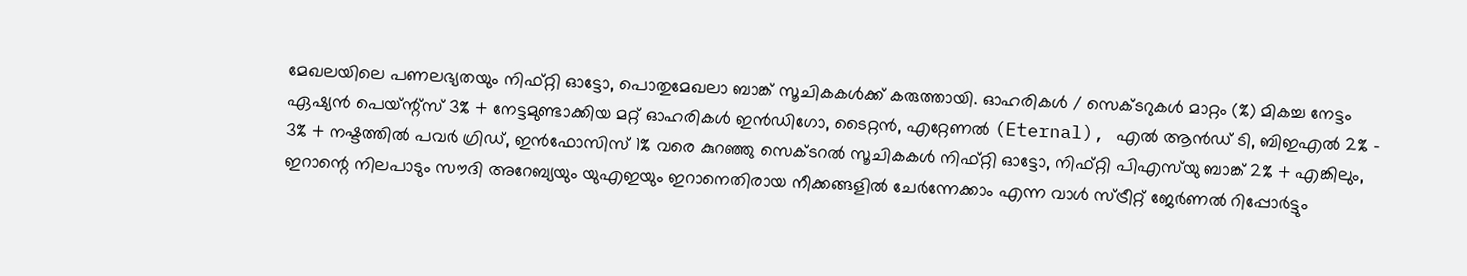മേഖലയിലെ പണലഭ്യതയും നിഫ്റ്റി ഓട്ടോ, പൊതുമേഖലാ ബാങ്ക് സൂചികകൾക്ക് കരുത്തായി. ഓഹരികൾ / സെക്ടറുകൾ മാറ്റം (%) മികച്ച നേട്ടം ഏഷ്യൻ പെയ്‌ന്റ്‌സ് 3% + നേട്ടമുണ്ടാക്കിയ മറ്റ് ഓഹരികൾ ഇൻഡിഗോ, ടൈറ്റൻ, എറ്റേണൽ (Eternal), എൽ ആൻഡ് ടി, ബിഇഎൽ 2% - 3% + നഷ്ടത്തിൽ പവർ ഗ്രിഡ്, ഇൻഫോസിസ് 1% വരെ കുറഞ്ഞു സെക്ടറൽ സൂചികകൾ നിഫ്റ്റി ഓട്ടോ, നിഫ്റ്റി പിഎസ്‌യു ബാങ്ക് 2% + എങ്കിലും, ഇറാന്റെ നിലപാടും സൗദി അറേബ്യയും യുഎഇയും ഇറാനെതിരായ നീക്കങ്ങളിൽ ചേർന്നേക്കാം എന്ന വാൾ സ്ട്രീറ്റ് ജേർണൽ റിപ്പോർട്ടും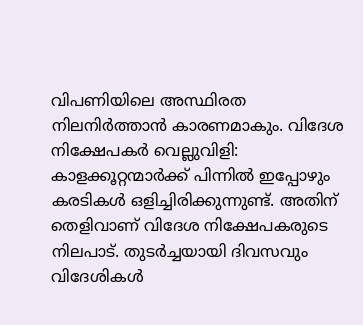വിപണിയിലെ അസ്ഥിരത നിലനിർത്താൻ കാരണമാകും. വിദേശ നിക്ഷേപകർ വെല്ലുവിളി: കാളക്കൂറ്റന്മാർക്ക് പിന്നിൽ ഇപ്പോഴും കരടികൾ ഒളിച്ചിരിക്കുന്നുണ്ട്. അതിന് തെളിവാണ് വിദേശ നിക്ഷേപകരുടെ നിലപാട്. തുടർച്ചയായി ദിവസവും വിദേശികൾ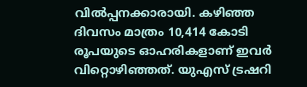വിൽപ്പനക്കാരായി. കഴിഞ്ഞ ദിവസം മാത്രം 10,414 കോടി രൂപയുടെ ഓഹരികളാണ് ഇവർ വിറ്റൊഴിഞ്ഞത്. യുഎസ് ട്രഷറി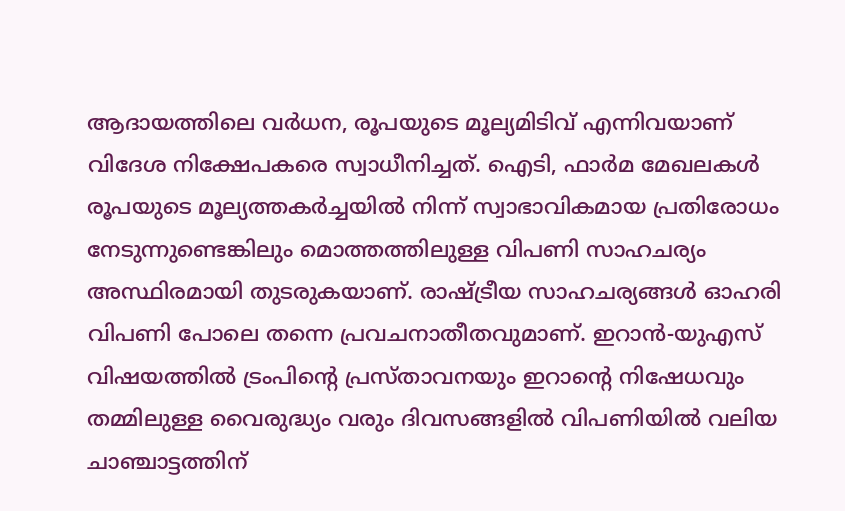ആദായത്തിലെ വർധന, രൂപയുടെ മൂല്യമിടിവ് എന്നിവയാണ് വിദേശ നിക്ഷേപകരെ സ്വാധീനിച്ചത്. ഐടി, ഫാർമ മേഖലകൾ രൂപയുടെ മൂല്യത്തകർച്ചയിൽ നിന്ന് സ്വാഭാവികമായ പ്രതിരോധം നേടുന്നുണ്ടെങ്കിലും മൊത്തത്തിലുള്ള വിപണി സാഹചര്യം അസ്ഥിരമായി തുടരുകയാണ്. രാഷ്ട്രീയ സാഹചര്യങ്ങൾ ഓഹരി വിപണി പോലെ തന്നെ പ്രവചനാതീതവുമാണ്. ഇറാൻ-യുഎസ് വിഷയത്തിൽ ട്രംപിന്റെ പ്രസ്താവനയും ഇറാന്റെ നിഷേധവും തമ്മിലുള്ള വൈരുദ്ധ്യം വരും ദിവസങ്ങളിൽ വിപണിയിൽ വലിയ ചാഞ്ചാട്ടത്തിന്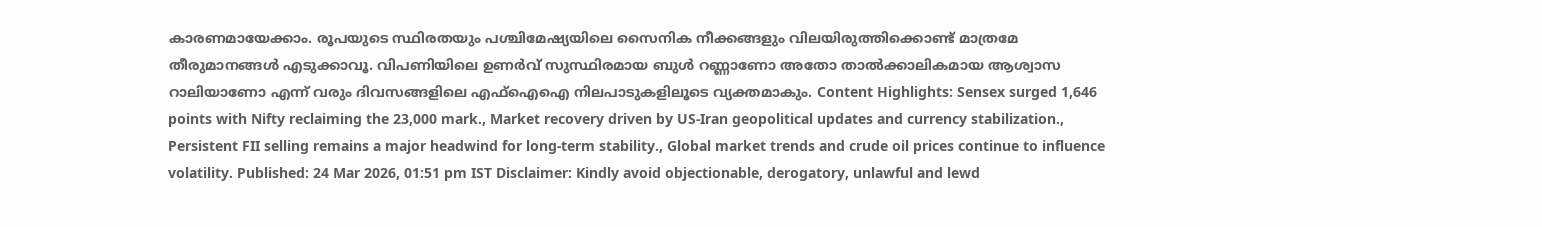കാരണമായേക്കാം. രൂപയുടെ സ്ഥിരതയും പശ്ചിമേഷ്യയിലെ സൈനിക നീക്കങ്ങളും വിലയിരുത്തിക്കൊണ്ട് മാത്രമേ തീരുമാനങ്ങൾ എടുക്കാവൂ. വിപണിയിലെ ഉണർവ് സുസ്ഥിരമായ ബുൾ റണ്ണാണോ അതോ താൽക്കാലികമായ ആശ്വാസ റാലിയാണോ എന്ന് വരും ദിവസങ്ങളിലെ എഫ്ഐഐ നിലപാടുകളിലൂടെ വ്യക്തമാകും. Content Highlights: Sensex surged 1,646 points with Nifty reclaiming the 23,000 mark., Market recovery driven by US-Iran geopolitical updates and currency stabilization., Persistent FII selling remains a major headwind for long-term stability., Global market trends and crude oil prices continue to influence volatility. Published: 24 Mar 2026, 01:51 pm IST Disclaimer: Kindly avoid objectionable, derogatory, unlawful and lewd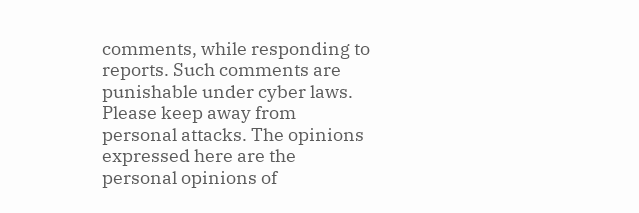comments, while responding to reports. Such comments are punishable under cyber laws. Please keep away from personal attacks. The opinions expressed here are the personal opinions of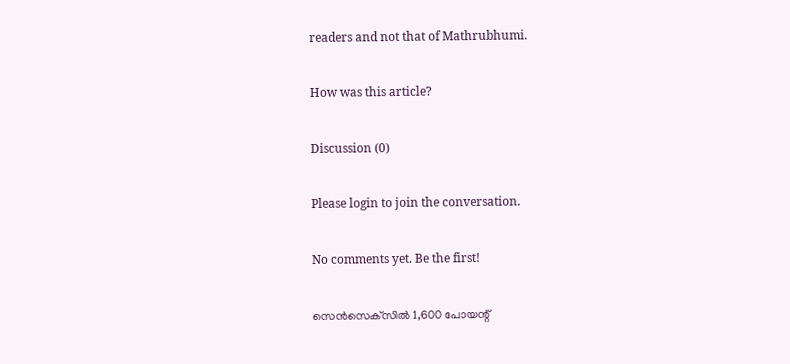readers and not that of Mathrubhumi.

How was this article?

Discussion (0)

Please login to join the conversation.

No comments yet. Be the first!

സെൻസെക്‌സിൽ 1,600 പോയന്റ്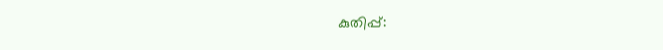കുതിപ്പ്: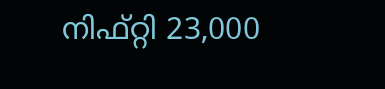നിഫ്റ്റി 23,000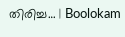തിരിച്ച… | Boolokam